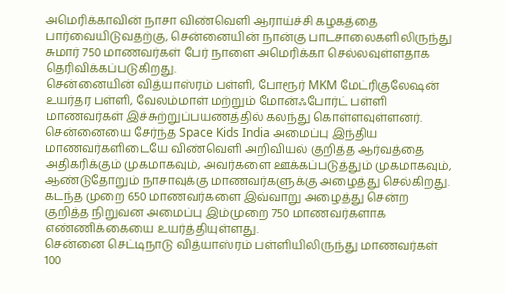அமெரிக்காவின் நாசா விண்வெளி ஆராய்ச்சி கழகத்தை பார்வையிடுவதற்கு, சென்னையின் நான்கு பாடசாலைகளிலிருந்து சுமார் 750 மாணவர்கள் பேர் நாளை அமெரிக்கா செல்லவுள்ளதாக தெரிவிக்கப்படுகிறது.
சென்னையின் வித்யாஸ்ரம் பள்ளி, போரூர் MKM மேட்ரிகுலேஷன் உயர்தர பள்ளி, வேலம்மாள் மற்றும் மோன்ஃபோர்ட் பள்ளி மாணவர்கள் இச்சுற்றுப்பயணத்தில் கலந்து கொள்ளவுள்ளனர். சென்னையை சேர்ந்த Space Kids India அமைப்பு இந்திய மாணவர்களிடையே விண்வெளி அறிவியல் குறித்த ஆர்வத்தை அதிகரிக்கும் முகமாகவும், அவர்களை ஊக்கப்படுத்தும் முகமாகவும், ஆண்டுதோறும் நாசாவுக்கு மாணவர்களுக்கு அழைத்து செல்கிறது. கடந்த முறை 650 மாணவர்களை இவ்வாறு அழைத்து சென்ற குறித்த நிறுவன அமைப்பு இம்முறை 750 மாணவர்களாக எண்ணிக்கையை உயர்த்தியுள்ளது.
சென்னை செட்டிநாடு வித்யாஸ்ரம் பள்ளியிலிருந்து மாணவர்கள் 100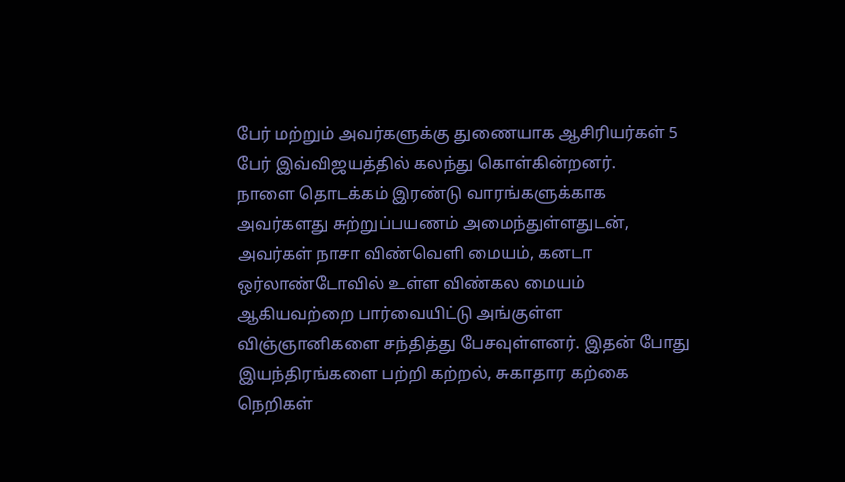பேர் மற்றும் அவர்களுக்கு துணையாக ஆசிரியர்கள் 5 பேர் இவ்விஜயத்தில் கலந்து கொள்கின்றனர்.
நாளை தொடக்கம் இரண்டு வாரங்களுக்காக அவர்களது சுற்றுப்பயணம் அமைந்துள்ளதுடன், அவர்கள் நாசா விண்வெளி மையம், கனடா ஒர்லாண்டோவில் உள்ள விண்கல மையம் ஆகியவற்றை பார்வையிட்டு அங்குள்ள விஞ்ஞானிகளை சந்தித்து பேசவுள்ளனர். இதன் போது இயந்திரங்களை பற்றி கற்றல், சுகாதார கற்கை நெறிகள்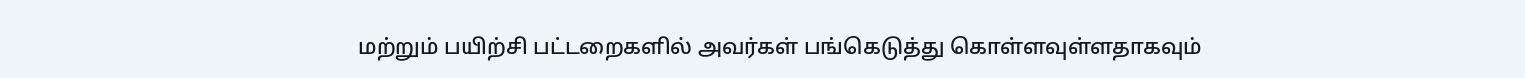மற்றும் பயிற்சி பட்டறைகளில் அவர்கள் பங்கெடுத்து கொள்ளவுள்ளதாகவும்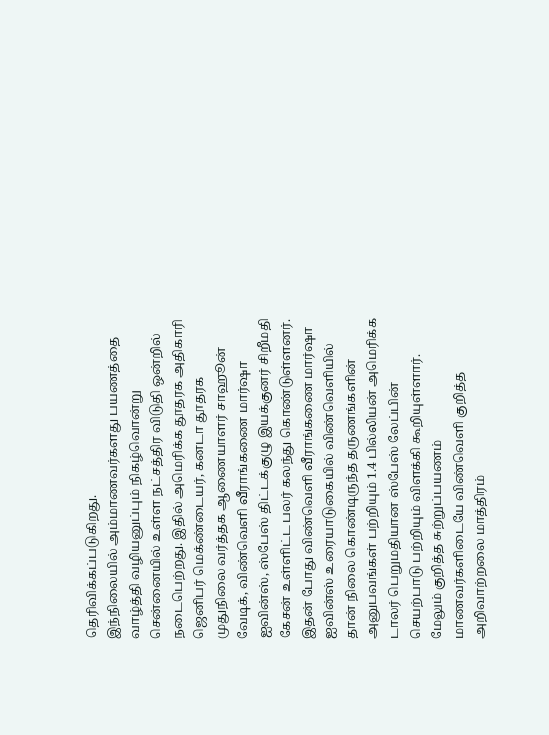தெரிவிக்கப்படுகிறது.
இந்நிலையில் அம்மாணவர்களது பயணத்தை வாழ்த்தி வழியனுப்பும் நிகழ்வொன்று சென்னையில் உள்ள நட்சத்திர விடுதி ஒன்றில் நடைபெற்றது. இதில் அமெரிக்க தூதரக அதிகாரி ஜெனிபர் மெக்ண்டையர், கனடா தூதரக முதுநிலை வர்த்தக ஆணையாளர் சாஹூன் வேடிக், விண்வெளி வீராங்கணை மார்ஷா ஐவின்ஸ், ஸ்பேஸ் திட்டக்குழு இயக்குனர் சிறீமதி கேசன் உள்ளிட்ட பலர் கலந்து கொண்டுள்ளனர்.
இதன் போது விண்வெளி வீராங்கணை மார்ஷா ஐவின்ஸ் உரையாடுகையில் விண்வெளியில் தான் நிலை கொண்டிருந்த தருணங்களின் அனுபவங்கள் பற்றியும் 1.4 பில்லியன் அமெரிக்க டாலர் பெறுமதியான ஸ்பேஸ் லேப்பின் செயற்பாடு பற்றியும் விளக்கி கூறியுள்ளார். மேலும் குறித்த சுற்றுப்பயணம் மாணவர்களிடையே விண்வெளி குறித்த அறிவாற்றலை மாத்திரம்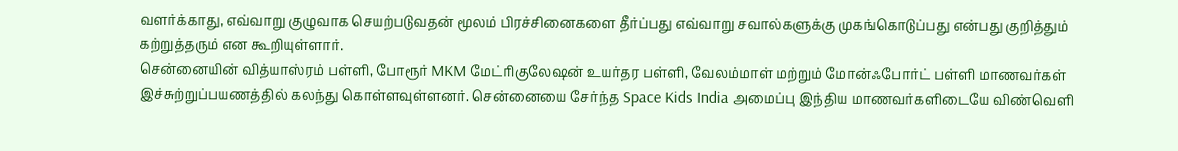வளர்க்காது, எவ்வாறு குழுவாக செயற்படுவதன் மூலம் பிரச்சினைகளை தீர்ப்பது எவ்வாறு சவால்களுக்கு முகங்கொடுப்பது என்பது குறித்தும் கற்றுத்தரும் என கூறியுள்ளார்.
சென்னையின் வித்யாஸ்ரம் பள்ளி, போரூர் MKM மேட்ரிகுலேஷன் உயர்தர பள்ளி, வேலம்மாள் மற்றும் மோன்ஃபோர்ட் பள்ளி மாணவர்கள் இச்சுற்றுப்பயணத்தில் கலந்து கொள்ளவுள்ளனர். சென்னையை சேர்ந்த Space Kids India அமைப்பு இந்திய மாணவர்களிடையே விண்வெளி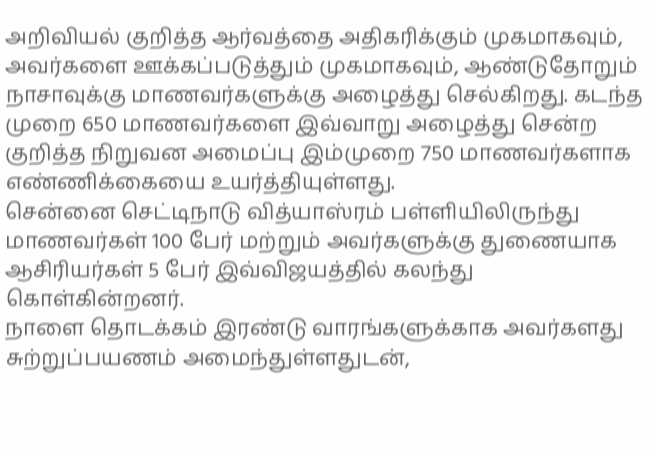அறிவியல் குறித்த ஆர்வத்தை அதிகரிக்கும் முகமாகவும், அவர்களை ஊக்கப்படுத்தும் முகமாகவும், ஆண்டுதோறும் நாசாவுக்கு மாணவர்களுக்கு அழைத்து செல்கிறது. கடந்த முறை 650 மாணவர்களை இவ்வாறு அழைத்து சென்ற குறித்த நிறுவன அமைப்பு இம்முறை 750 மாணவர்களாக எண்ணிக்கையை உயர்த்தியுள்ளது.
சென்னை செட்டிநாடு வித்யாஸ்ரம் பள்ளியிலிருந்து மாணவர்கள் 100 பேர் மற்றும் அவர்களுக்கு துணையாக ஆசிரியர்கள் 5 பேர் இவ்விஜயத்தில் கலந்து கொள்கின்றனர்.
நாளை தொடக்கம் இரண்டு வாரங்களுக்காக அவர்களது சுற்றுப்பயணம் அமைந்துள்ளதுடன்,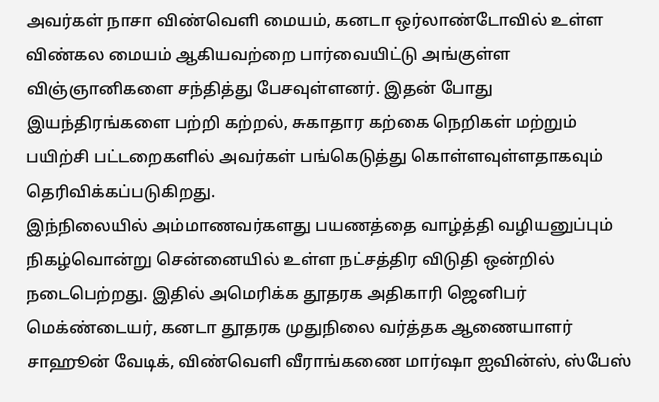அவர்கள் நாசா விண்வெளி மையம், கனடா ஒர்லாண்டோவில் உள்ள விண்கல மையம் ஆகியவற்றை பார்வையிட்டு அங்குள்ள விஞ்ஞானிகளை சந்தித்து பேசவுள்ளனர். இதன் போது இயந்திரங்களை பற்றி கற்றல், சுகாதார கற்கை நெறிகள் மற்றும் பயிற்சி பட்டறைகளில் அவர்கள் பங்கெடுத்து கொள்ளவுள்ளதாகவும் தெரிவிக்கப்படுகிறது.
இந்நிலையில் அம்மாணவர்களது பயணத்தை வாழ்த்தி வழியனுப்பும் நிகழ்வொன்று சென்னையில் உள்ள நட்சத்திர விடுதி ஒன்றில் நடைபெற்றது. இதில் அமெரிக்க தூதரக அதிகாரி ஜெனிபர் மெக்ண்டையர், கனடா தூதரக முதுநிலை வர்த்தக ஆணையாளர் சாஹூன் வேடிக், விண்வெளி வீராங்கணை மார்ஷா ஐவின்ஸ், ஸ்பேஸ்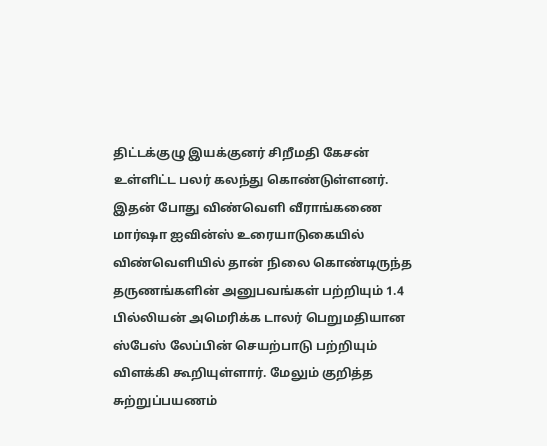திட்டக்குழு இயக்குனர் சிறீமதி கேசன் உள்ளிட்ட பலர் கலந்து கொண்டுள்ளனர்.
இதன் போது விண்வெளி வீராங்கணை மார்ஷா ஐவின்ஸ் உரையாடுகையில் விண்வெளியில் தான் நிலை கொண்டிருந்த தருணங்களின் அனுபவங்கள் பற்றியும் 1.4 பில்லியன் அமெரிக்க டாலர் பெறுமதியான ஸ்பேஸ் லேப்பின் செயற்பாடு பற்றியும் விளக்கி கூறியுள்ளார். மேலும் குறித்த சுற்றுப்பயணம்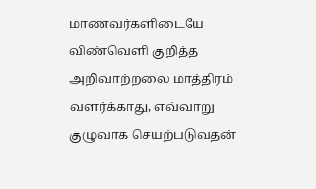மாணவர்களிடையே விண்வெளி குறித்த அறிவாற்றலை மாத்திரம் வளர்க்காது, எவ்வாறு குழுவாக செயற்படுவதன்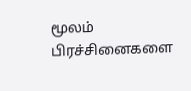மூலம் பிரச்சினைகளை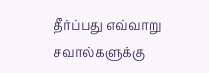தீர்ப்பது எவ்வாறு சவால்களுக்கு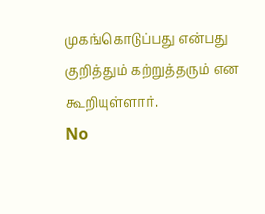முகங்கொடுப்பது என்பது குறித்தும் கற்றுத்தரும் என கூறியுள்ளார்.
No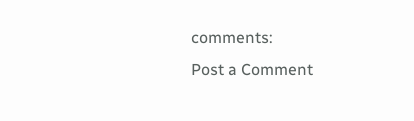comments:
Post a Comment